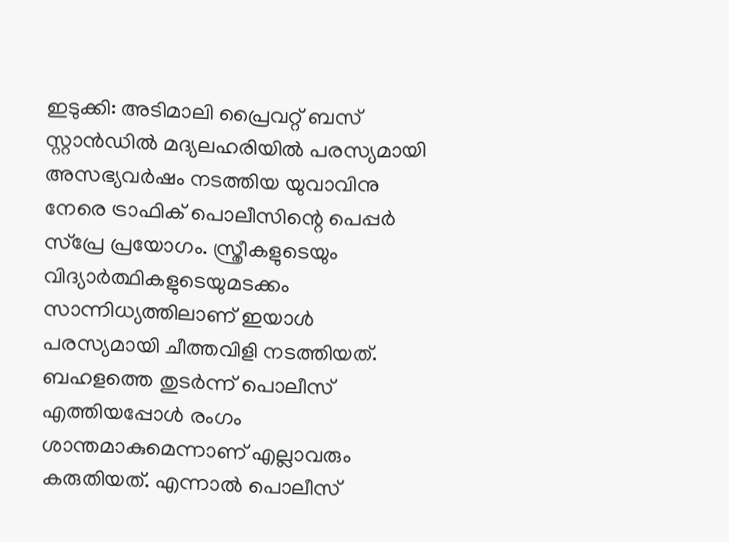ഇടുക്കി: അടിമാലി പ്രൈവറ്റ് ബസ് സ്റ്റാൻഡിൽ മദ്യലഹരിയിൽ പരസ്യമായി അസഭ്യവർഷം നടത്തിയ യുവാവിനു നേരെ ട്രാഫിക് പൊലീസിന്റെ പെപ്പർ സ്പ്രേ പ്രയോഗം. സ്ത്രീകളുടെയും വിദ്യാർത്ഥികളുടെയുമടക്കം സാന്നിധ്യത്തിലാണ് ഇയാൾ പരസ്യമായി ചീത്തവിളി നടത്തിയത്. ബഹളത്തെ തുടർന്ന് പൊലീസ് എത്തിയപ്പോൾ രംഗം ശാന്തമാകുമെന്നാണ് എല്ലാവരും കരുതിയത്. എന്നാൽ പൊലീസ്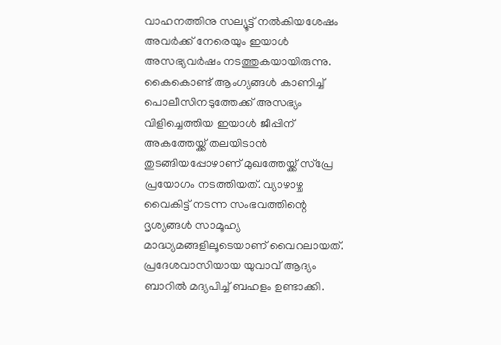വാഹനത്തിനു സല്യൂട്ട് നൽകിയശേഷം അവർക്ക് നേരെയും ഇയാൾ അസഭ്യവർഷം നടത്തുകയായിരുന്നു. കൈകൊണ്ട് ആംഗ്യങ്ങൾ കാണിച്ച് പൊലീസിനടുത്തേക്ക് അസഭ്യം വിളിച്ചെത്തിയ ഇയാൾ ജീപ്പിന് അകത്തേയ്ക്ക് തലയിടാൻ തുടങ്ങിയപ്പോഴാണ് മുഖത്തേയ്ക്ക് സ്പ്രേ പ്രയോഗം നടത്തിയത്. വ്യാഴാഴ്ച വൈകിട്ട് നടന്ന സംഭവത്തിന്റെ ദൃശ്യങ്ങൾ സാമൂഹ്യ മാദ്ധ്യമങ്ങളിലൂടെയാണ് വൈറലായത്. പ്രദേശവാസിയായ യുവാവ് ആദ്യം ബാറിൽ മദ്യപിച്ച് ബഹളം ഉണ്ടാക്കി.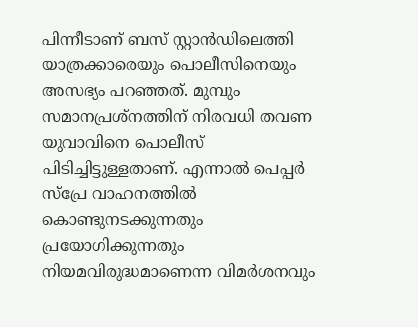പിന്നീടാണ് ബസ് സ്റ്റാൻഡിലെത്തി യാത്രക്കാരെയും പൊലീസിനെയും അസഭ്യം പറഞ്ഞത്. മുമ്പും സമാനപ്രശ്നത്തിന് നിരവധി തവണ യുവാവിനെ പൊലീസ് പിടിച്ചിട്ടുള്ളതാണ്. എന്നാൽ പെപ്പർ സ്പ്രേ വാഹനത്തിൽ കൊണ്ടുനടക്കുന്നതും പ്രയോഗിക്കുന്നതും നിയമവിരുദ്ധമാണെന്ന വിമർശനവും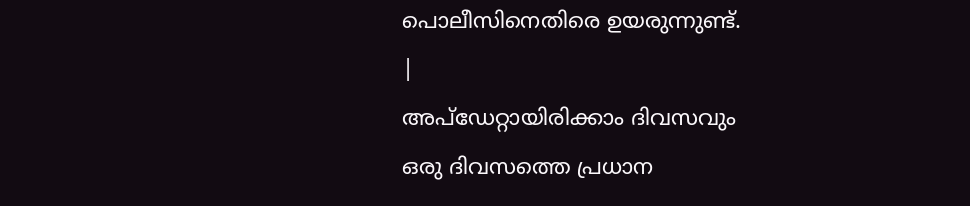പൊലീസിനെതിരെ ഉയരുന്നുണ്ട്.
|
അപ്ഡേറ്റായിരിക്കാം ദിവസവും
ഒരു ദിവസത്തെ പ്രധാന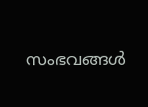സംഭവങ്ങൾ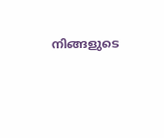നിങ്ങളുടെ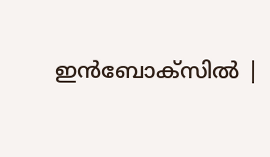ഇൻബോക്സിൽ |